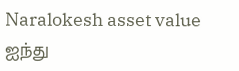Naralokesh asset value
ஐந்து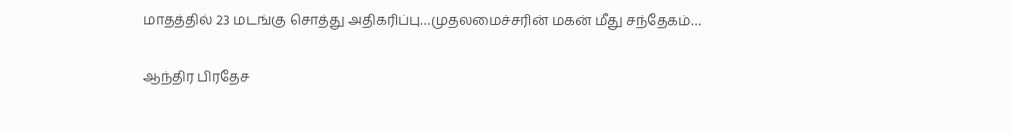மாதத்தில் 23 மடங்கு சொத்து அதிகரிப்பு…முதலமைச்சரின் மகன் மீது சந்தேகம்…

ஆந்திர பிரதேச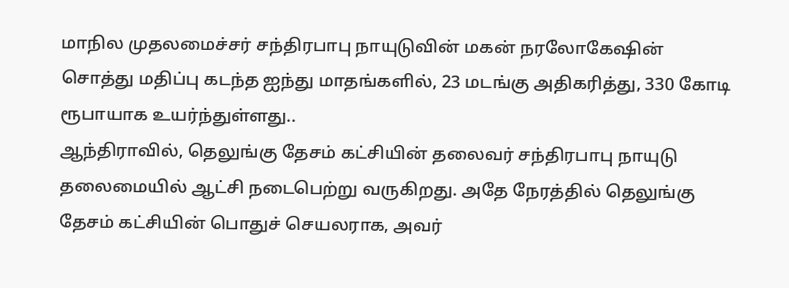மாநில முதலமைச்சர் சந்திரபாபு நாயுடுவின் மகன் நரலோகேஷின் சொத்து மதிப்பு கடந்த ஐந்து மாதங்களில், 23 மடங்கு அதிகரித்து, 330 கோடி ரூபாயாக உயர்ந்துள்ளது..
ஆந்திராவில், தெலுங்கு தேசம் கட்சியின் தலைவர் சந்திரபாபு நாயுடு தலைமையில் ஆட்சி நடைபெற்று வருகிறது. அதே நேரத்தில் தெலுங்கு தேசம் கட்சியின் பொதுச் செயலராக, அவர்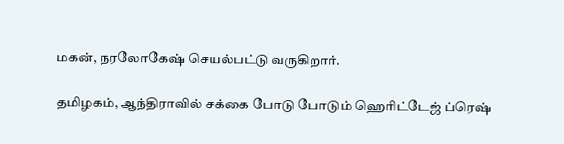மகன், நரலோகேஷ் செயல்பட்டு வருகிறார்.

தமிழகம், ஆந்திராவில் சக்கை போடு போடும் ஹெரிட்டேஜ் ப்ரெஷ்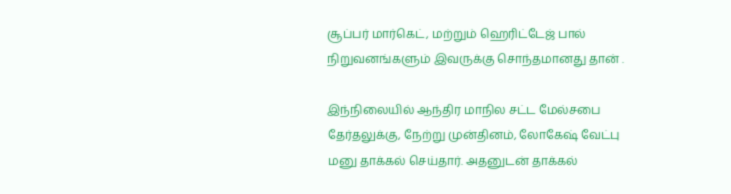சூப்பர் மார்கெட், மற்றும் ஹெரிட்டேஜ் பால் நிறுவனங்களும் இவருக்கு சொந்தமானது தான் .

இந்நிலையில் ஆந்திர மாநில சட்ட மேல்சபை தேர்தலுக்கு, நேற்று முன்தினம், லோகேஷ் வேட்பு மனு தாக்கல் செய்தார். அதனுடன் தாக்கல்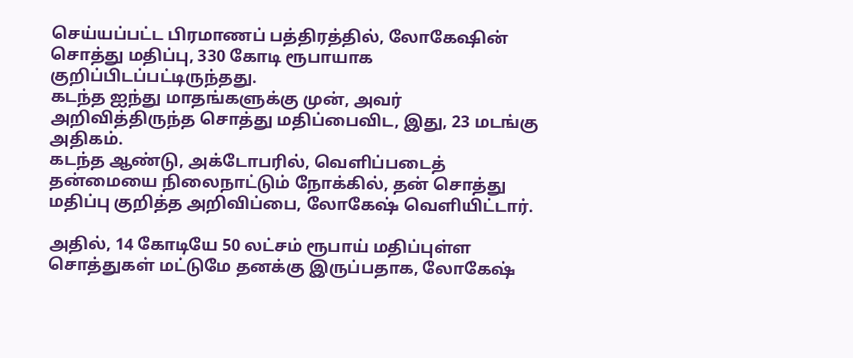செய்யப்பட்ட பிரமாணப் பத்திரத்தில், லோகேஷின் சொத்து மதிப்பு, 330 கோடி ரூபாயாக குறிப்பிடப்பட்டிருந்தது.
கடந்த ஐந்து மாதங்களுக்கு முன், அவர் அறிவித்திருந்த சொத்து மதிப்பைவிட, இது, 23 மடங்கு அதிகம்.
கடந்த ஆண்டு, அக்டோபரில், வெளிப்படைத் தன்மையை நிலைநாட்டும் நோக்கில், தன் சொத்து மதிப்பு குறித்த அறிவிப்பை, லோகேஷ் வெளியிட்டார்.

அதில், 14 கோடியே 50 லட்சம் ரூபாய் மதிப்புள்ள சொத்துகள் மட்டுமே தனக்கு இருப்பதாக, லோகேஷ்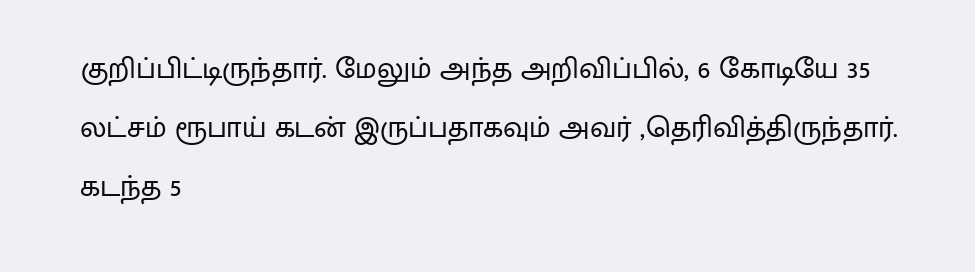குறிப்பிட்டிருந்தார். மேலும் அந்த அறிவிப்பில், 6 கோடியே 35 லட்சம் ரூபாய் கடன் இருப்பதாகவும் அவர் ,தெரிவித்திருந்தார்.
கடந்த 5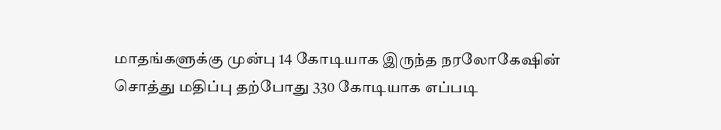மாதங்களுக்கு முன்பு 14 கோடியாக இருந்த நரலோகேஷின் சொத்து மதிப்பு தற்போது 330 கோடியாக எப்படி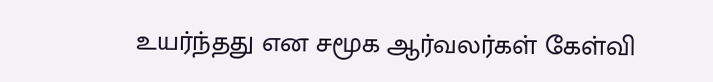உயர்ந்தது என சமூக ஆர்வலர்கள் கேள்வி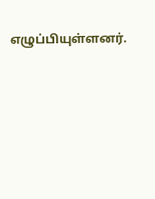எழுப்பியுள்ளனர்.